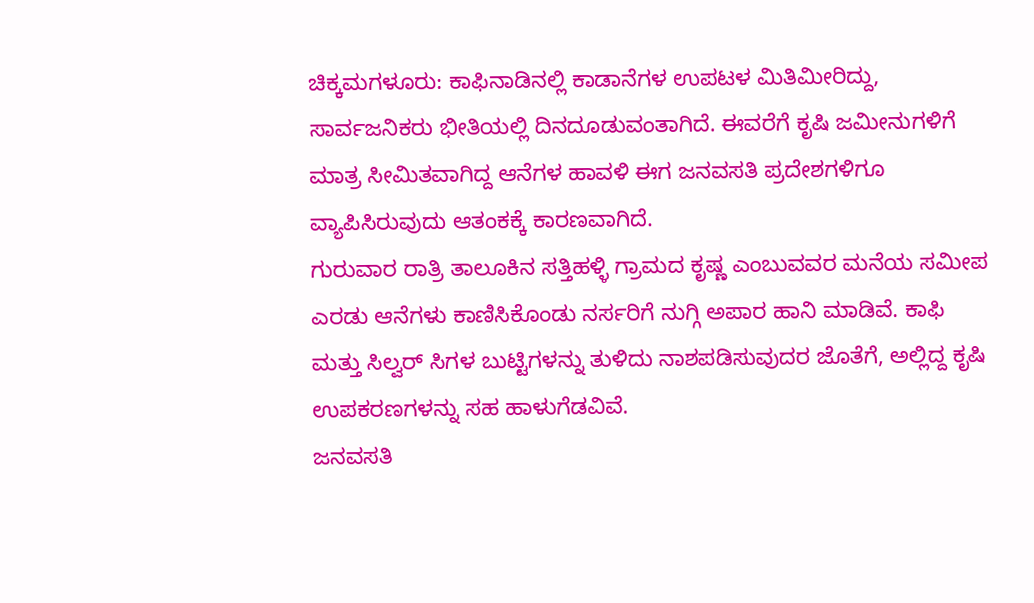ಚಿಕ್ಕಮಗಳೂರು: ಕಾಫಿನಾಡಿನಲ್ಲಿ ಕಾಡಾನೆಗಳ ಉಪಟಳ ಮಿತಿಮೀರಿದ್ದು, ಸಾರ್ವಜನಿಕರು ಭೀತಿಯಲ್ಲಿ ದಿನದೂಡುವಂತಾಗಿದೆ. ಈವರೆಗೆ ಕೃಷಿ ಜಮೀನುಗಳಿಗೆ ಮಾತ್ರ ಸೀಮಿತವಾಗಿದ್ದ ಆನೆಗಳ ಹಾವಳಿ ಈಗ ಜನವಸತಿ ಪ್ರದೇಶಗಳಿಗೂ ವ್ಯಾಪಿಸಿರುವುದು ಆತಂಕಕ್ಕೆ ಕಾರಣವಾಗಿದೆ.
ಗುರುವಾರ ರಾತ್ರಿ ತಾಲೂಕಿನ ಸತ್ತಿಹಳ್ಳಿ ಗ್ರಾಮದ ಕೃಷ್ಣ ಎಂಬುವವರ ಮನೆಯ ಸಮೀಪ ಎರಡು ಆನೆಗಳು ಕಾಣಿಸಿಕೊಂಡು ನರ್ಸರಿಗೆ ನುಗ್ಗಿ ಅಪಾರ ಹಾನಿ ಮಾಡಿವೆ. ಕಾಫಿ ಮತ್ತು ಸಿಲ್ವರ್ ಸಿಗಳ ಬುಟ್ಟಿಗಳನ್ನು ತುಳಿದು ನಾಶಪಡಿಸುವುದರ ಜೊತೆಗೆ, ಅಲ್ಲಿದ್ದ ಕೃಷಿ ಉಪಕರಣಗಳನ್ನು ಸಹ ಹಾಳುಗೆಡವಿವೆ.
ಜನವಸತಿ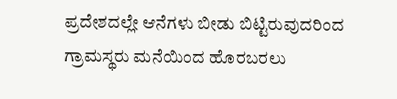ಪ್ರದೇಶದಲ್ಲೇ ಆನೆಗಳು ಬೀಡು ಬಿಟ್ಟಿರುವುದರಿಂದ ಗ್ರಾಮಸ್ಥರು ಮನೆಯಿಂದ ಹೊರಬರಲು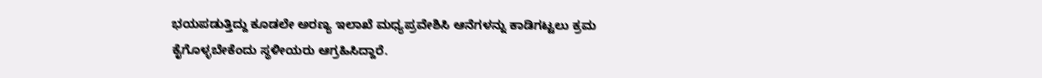ಭಯಪಡುತ್ತಿದ್ದು ಕೂಡಲೇ ಅರಣ್ಯ ಇಲಾಖೆ ಮಧ್ಯಪ್ರವೇಶಿಸಿ ಆನೆಗಳನ್ನು ಕಾಡಿಗಟ್ಟಲು ಕ್ರಮ ಕೈಗೊಳ್ಳಬೇಕೆಂದು ಸ್ಥಳೀಯರು ಆಗ್ರಹಿಸಿದ್ದಾರೆ.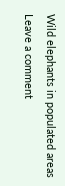Wild elephants in populated areas
Leave a comment